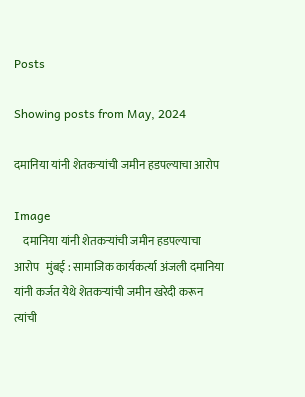Posts

Showing posts from May, 2024

दमानिया यांनी शेतकऱ्यांची जमीन हडपल्याचा आरोप

Image
    दमानिया यांनी शेतकऱ्यांची जमीन हडपल्याचा आरोप   मुंबई : सामाजिक कार्यकर्त्या अंजली दमानिया यांनी कर्जत येथे शेतकऱ्यांची जमीन खरेदी करून त्यांची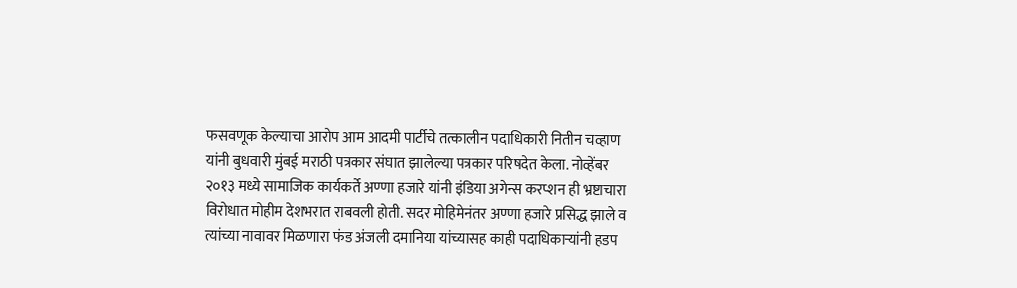फसवणूक केल्याचा आरोप आम आदमी पार्टीचे तत्कालीन पदाधिकारी नितीन चव्हाण यांनी बुधवारी मुंबई मराठी पत्रकार संघात झालेल्या पत्रकार परिषदेत केला. नोव्हेंबर २०१३ मध्ये सामाजिक कार्यकर्ते अण्णा हजारे यांनी इंडिया अगेन्स करप्शन ही भ्रष्टाचारा विरोधात मोहीम देशभरात राबवली होती. सदर मोहिमेनंतर अण्णा हजारे प्रसिद्ध झाले व त्यांच्या नावावर मिळणारा फंड अंजली दमानिया यांच्यासह काही पदाधिकाऱ्यांनी हडप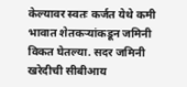केल्यावर स्वतः कर्जत येथे कमी भावात शेतकऱ्यांकडून जमिनी विकत घेतल्या. सदर जमिनी खरेदीची सीबीआय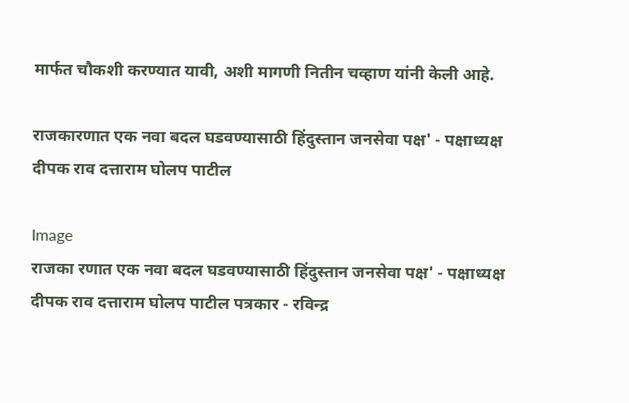मार्फत चौकशी करण्यात यावी, अशी मागणी नितीन चव्हाण यांनी केली आहे.

राजकारणात एक नवा बदल घडवण्यासाठी हिंदुस्तान जनसेवा पक्ष' - पक्षाध्यक्ष दीपक राव दत्ताराम घोलप पाटील

Image
राजका रणात एक नवा बदल घडवण्यासाठी हिंदुस्तान जनसेवा पक्ष' - पक्षाध्यक्ष दीपक राव दत्ताराम घोलप पाटील पत्रकार - रविन्द्र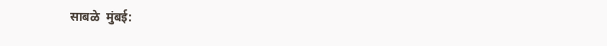साबळे  मुंबई: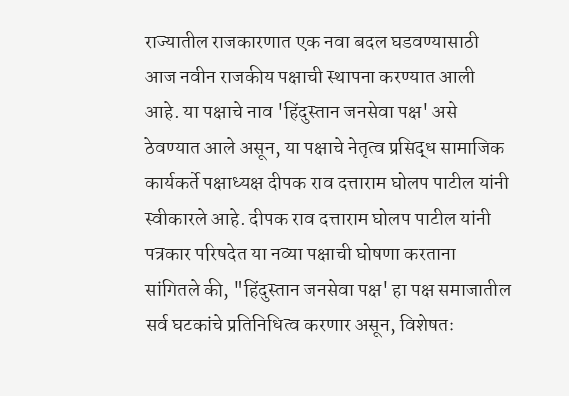राज्यातील राजकारणात एक नवा बदल घडवण्यासाठी आज नवीन राजकीय पक्षाची स्थापना करण्यात आली आहे. या पक्षाचे नाव 'हिंदुस्तान जनसेवा पक्ष' असे ठेवण्यात आले असून, या पक्षाचे नेतृत्व प्रसिद्ध सामाजिक कार्यकर्ते पक्षाध्यक्ष दीपक राव दत्ताराम घोलप पाटील यांनी स्वीकारले आहे. दीपक राव दत्ताराम घोलप पाटील यांनी पत्रकार परिषदेत या नव्या पक्षाची घोषणा करताना सांगितले की, "हिंदुस्तान जनसेवा पक्ष' हा पक्ष समाजातील सर्व घटकांचे प्रतिनिधित्व करणार असून, विशेषतः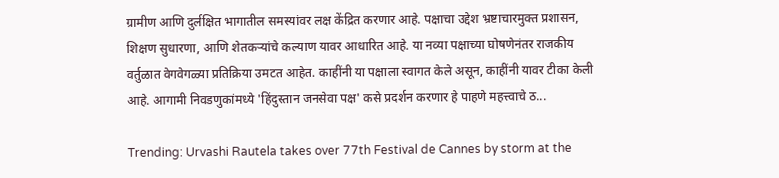ग्रामीण आणि दुर्लक्षित भागातील समस्यांवर लक्ष केंद्रित करणार आहे. पक्षाचा उद्देश भ्रष्टाचारमुक्त प्रशासन, शिक्षण सुधारणा, आणि शेतकऱ्यांचे कल्याण यावर आधारित आहे. या नव्या पक्षाच्या घोषणेनंतर राजकीय वर्तुळात वेगवेगळ्या प्रतिक्रिया उमटत आहेत. काहींनी या पक्षाला स्वागत केले असून, काहींनी यावर टीका केली आहे. आगामी निवडणुकांमध्ये 'हिंदुस्तान जनसेवा पक्ष' कसे प्रदर्शन करणार हे पाहणे महत्त्वाचे ठ...

Trending: Urvashi Rautela takes over 77th Festival de Cannes by storm at the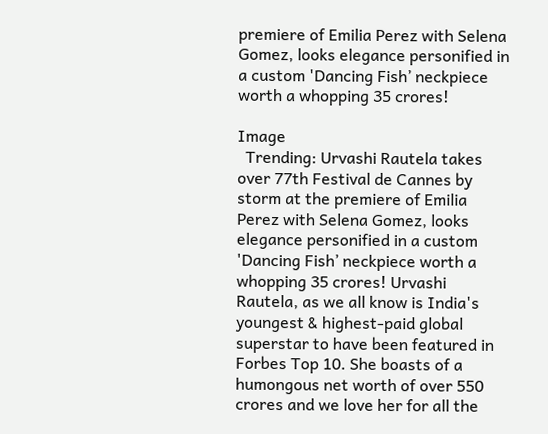premiere of Emilia Perez with Selena Gomez, looks elegance personified in a custom 'Dancing Fish’ neckpiece worth a whopping 35 crores!

Image
  Trending: Urvashi Rautela takes over 77th Festival de Cannes by storm at the premiere of Emilia Perez with Selena Gomez, looks elegance personified in a custom 'Dancing Fish’ neckpiece worth a whopping 35 crores! Urvashi Rautela, as we all know is India's youngest & highest-paid global superstar to have been featured in Forbes Top 10. She boasts of a humongous net worth of over 550 crores and we love her for all the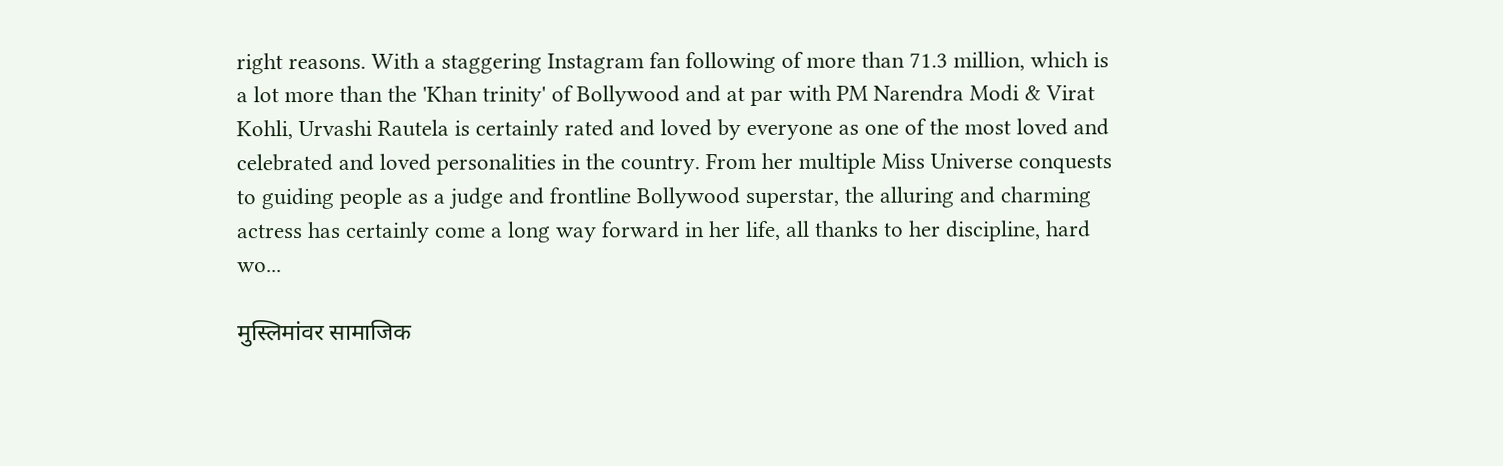right reasons. With a staggering Instagram fan following of more than 71.3 million, which is a lot more than the 'Khan trinity' of Bollywood and at par with PM Narendra Modi & Virat Kohli, Urvashi Rautela is certainly rated and loved by everyone as one of the most loved and celebrated and loved personalities in the country. From her multiple Miss Universe conquests to guiding people as a judge and frontline Bollywood superstar, the alluring and charming actress has certainly come a long way forward in her life, all thanks to her discipline, hard wo...

मुस्लिमांवर सामाजिक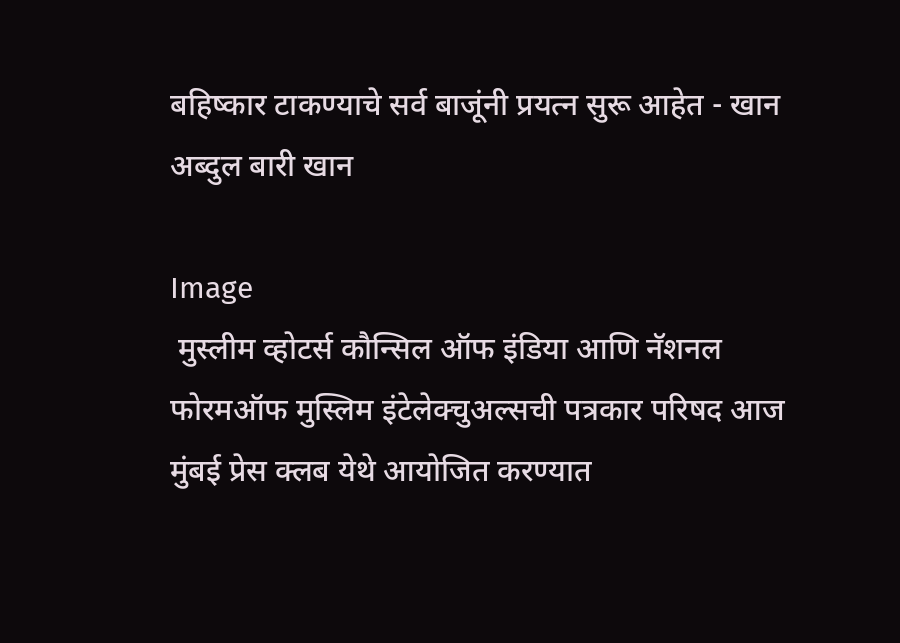बहिष्कार टाकण्याचे सर्व बाजूंनी प्रयत्न सुरू आहेत - खान अब्दुल बारी खान

Image
 मुस्लीम व्होटर्स कौन्सिल ऑफ इंडिया आणि नॅशनल फोरमऑफ मुस्लिम इंटेलेक्चुअल्सची पत्रकार परिषद आज मुंबई प्रेस क्लब येथे आयोजित करण्यात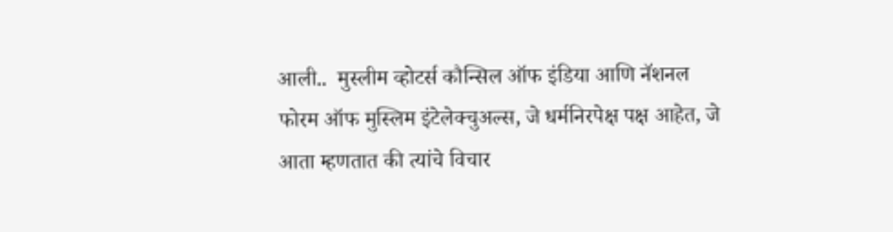आली..  मुस्लीम व्होटर्स कौन्सिल ऑफ इंडिया आणि नॅशनल फोरम ऑफ मुस्लिम इंटेलेक्चुअल्स, जे धर्मनिरपेक्ष पक्ष आहेत, जे आता म्हणतात की त्यांचे विचार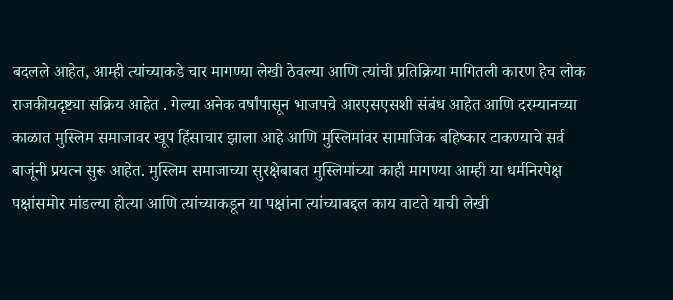बदलले आहेत, आम्ही त्यांच्याकडे चार मागण्या लेखी ठेवल्या आणि त्यांची प्रतिक्रिया मागितली कारण हेच लोक राजकीयदृष्ट्या सक्रिय आहेत . गेल्या अनेक वर्षांपासून भाजपचे आरएसएसशी संबंध आहेत आणि दरम्यानच्या काळात मुस्लिम समाजावर खूप हिंसाचार झाला आहे आणि मुस्लिमांवर सामाजिक बहिष्कार टाकण्याचे सर्व बाजूंनी प्रयत्न सुरू आहेत. मुस्लिम समाजाच्या सुरक्षेबाबत मुस्लिमांच्या काही मागण्या आम्ही या धर्मनिरपेक्ष पक्षांसमोर मांडल्या होत्या आणि त्यांच्याकडून या पक्षांना त्यांच्याबद्दल काय वाटते याची लेखी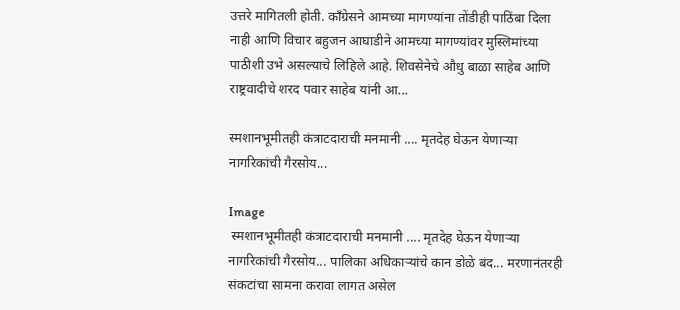उत्तरे मागितली होती. काँग्रेसने आमच्या मागण्यांना तोंडीही पाठिंबा दिला नाही आणि विचार बहुजन आघाडीने आमच्या मागण्यांवर मुस्लिमांच्या पाठीशी उभे असल्याचे लिहिले आहे. शिवसेनेचे औधु बाळा साहेब आणि राष्ट्रवादीचे शरद पवार साहेब यांनी आ...

स्मशानभूमीतही कंत्राटदाराची मनमानी .... मृतदेह घेऊन येणाऱ्या नागरिकांची गैरसोय...

Image
 स्मशानभूमीतही कंत्राटदाराची मनमानी .... मृतदेह घेऊन येणाऱ्या नागरिकांची गैरसोय... पालिका अधिकाऱ्यांचे कान डोळे बंद... मरणानंतरही संकटांचा सामना करावा लागत असेल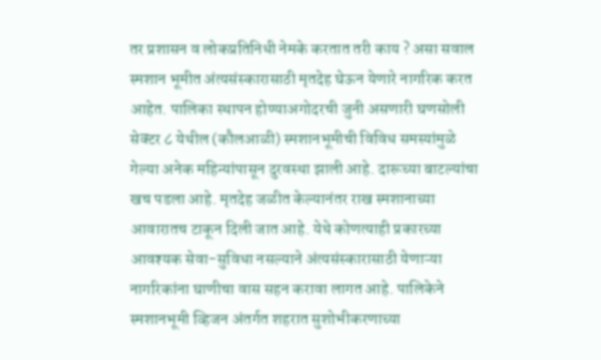तर प्रशासन व लोकप्रतिनिधी नेमके करतात तरी काय ? असा सवाल स्मशान भूमीत अंत्यसंस्कारासाठी मृतदेह घेऊन येणारे नागरिक करत आहेत. पालिका स्थापन होण्याअगोदरची जुनी असणारी घणसोली सेक्टर ८ येथील (कौलआळी) स्मशानभूमीची विविध समस्यांमुळे गेल्या अनेक महिन्यांपासून दुरवस्था झाली आहे. दारूच्या बाटल्यांचा खच पडला आहे. मृतदेह जळीत केल्यानंतर राख स्मशानाच्या आवारातच टाकून दिली जात आहे. येथे कोणत्याही प्रकारच्या आवश्यक सेवा-सुविधा नसल्याने अंत्यसंस्कारासाठी येणाऱ्या नागरिकांना घाणीचा वास सहन करावा लागत आहे. पालिकेने स्मशानभूमी व्हिजन अंतर्गत शहरात सुशोभीकरणाच्या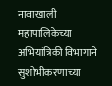नावाखाली महापालिकेच्या अभियांत्रिकी विभागाने सुशोभीकरणाच्या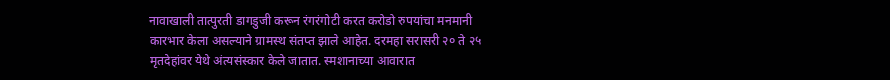नावाखाली तात्पुरती डागडुजी करून रंगरंगोटी करत करोडो रुपयांचा मनमानी कारभार केला असल्याने ग्रामस्थ संतप्त झाले आहेत. दरमहा सरासरी २० ते २५ मृतदेहांवर येथे अंत्यसंस्कार केले जातात. स्मशानाच्या आवारात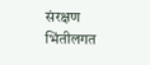संरक्षण भिंतीलगत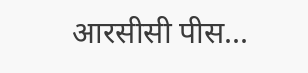आरसीसी पीस...